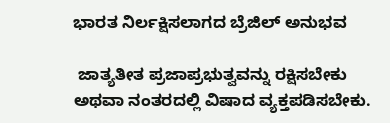ಭಾರತ ನಿರ್ಲಕ್ಷಿಸಲಾಗದ ಬ್ರೆಜಿಲ್ ಅನುಭವ

 ಜಾತ್ಯತೀತ ಪ್ರಜಾಪ್ರಭುತ್ವವನ್ನು ರಕ್ಷಿಸಬೇಕು ಅಥವಾ ನಂತರದಲ್ಲಿ ವಿಷಾದ ವ್ಯಕ್ತಪಡಿಸಬೇಕು.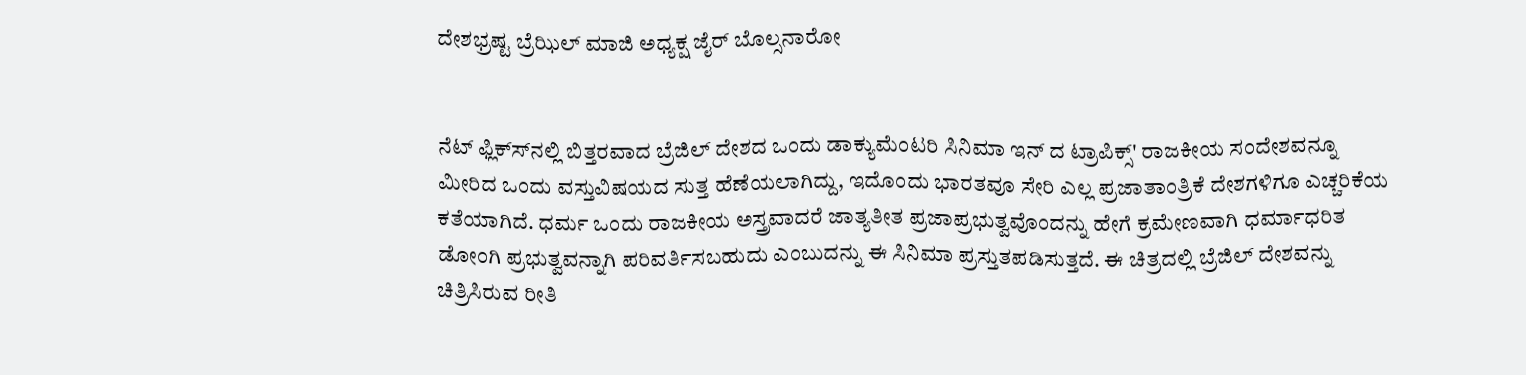ದೇಶಭ್ರಷ್ಟ ಬ್ರೆಝಿಲ್ ಮಾಜಿ ಅಧ್ಯಕ್ಷ ಜೈರ್ ಬೊಲ್ಸನಾರೋ


ನೆಟ್ ಫ್ಲಿಕ್ಸ್‍ನಲ್ಲಿ ಬಿತ್ತರವಾದ ಬ್ರೆಜಿಲ್ ದೇಶದ ಒಂದು ಡಾಕ್ಯುಮೆಂಟರಿ ಸಿನಿಮಾ ಇನ್ ದ ಟ್ರಾಪಿಕ್ಸ್' ರಾಜಕೀಯ ಸಂದೇಶವನ್ನೂ ಮೀರಿದ ಒಂದು ವಸ್ತುವಿಷಯದ ಸುತ್ತ ಹೆಣೆಯಲಾಗಿದ್ದು, ಇದೊಂದು ಭಾರತವೂ ಸೇರಿ ಎಲ್ಲ ಪ್ರಜಾತಾಂತ್ರಿಕೆ ದೇಶಗಳಿಗೂ ಎಚ್ಚರಿಕೆಯ ಕತೆಯಾಗಿದೆ. ಧರ್ಮ ಒಂದು ರಾಜಕೀಯ ಅಸ್ತ್ರವಾದರೆ ಜಾತ್ಯತೀತ ಪ್ರಜಾಪ್ರಭುತ್ವವೊಂದನ್ನು ಹೇಗೆ ಕ್ರಮೇಣವಾಗಿ ಧರ್ಮಾಧರಿತ ಡೋಂಗಿ ಪ್ರಭುತ್ವವನ್ನಾಗಿ ಪರಿವರ್ತಿಸಬಹುದು ಎಂಬುದನ್ನು ಈ ಸಿನಿಮಾ ಪ್ರಸ್ತುತಪಡಿಸುತ್ತದೆ. ಈ ಚಿತ್ರದಲ್ಲಿ ಬ್ರೆಜಿಲ್ ದೇಶವನ್ನು ಚಿತ್ರಿಸಿರುವ ರೀತಿ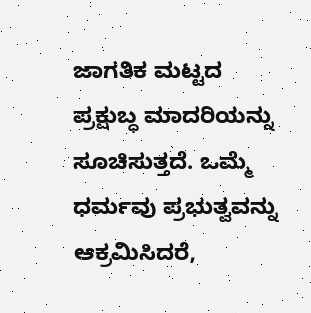ಜಾಗತಿಕ ಮಟ್ಟದ ಪ್ರಕ್ಷುಬ್ಧ ಮಾದರಿಯನ್ನು ಸೂಚಿಸುತ್ತದೆ. ಒಮ್ಮೆ ಧರ್ಮವು ಪ್ರಭುತ್ವವನ್ನು ಆಕ್ರಮಿಸಿದರೆ,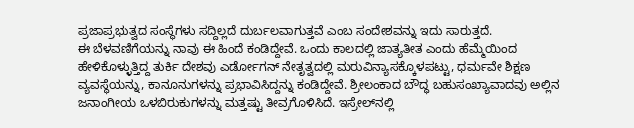ಪ್ರಜಾಪ್ರಭುತ್ವದ ಸಂಸ್ಥೆಗಳು ಸದ್ದಿಲ್ಲದೆ ದುರ್ಬಲವಾಗುತ್ತವೆ ಎಂಬ ಸಂದೇಶವನ್ನು ಇದು ಸಾರುತ್ತದೆ.
ಈ ಬೆಳವಣಿಗೆಯನ್ನು ನಾವು ಈ ಹಿಂದೆ ಕಂಡಿದ್ದೇವೆ. ಒಂದು ಕಾಲದಲ್ಲಿ ಜಾತ್ಯತೀತ ಎಂದು ಹೆಮ್ಮೆಯಿಂದ ಹೇಳಿಕೊಳ್ಳುತ್ತಿದ್ದ ತುರ್ಕಿ ದೇಶವು ಎರ್ಡೋಗನ್ ನೇತೃತ್ವದಲ್ಲಿ ಮರುವಿನ್ಯಾಸಕ್ಕೊಳಪಟ್ಟು, ಧರ್ಮವೇ ಶಿಕ್ಷಣ ವ್ಯವಸ್ಥೆಯನ್ನು, ಕಾನೂನುಗಳನ್ನು ಪ್ರಭಾವಿಸಿದ್ದನ್ನು ಕಂಡಿದ್ದೇವೆ. ಶ್ರೀಲಂಕಾದ ಬೌದ್ಧ ಬಹುಸಂಖ್ಯಾವಾದವು ಅಲ್ಲಿನ ಜನಾಂಗೀಯ ಒಳಬಿರುಕುಗಳನ್ನು ಮತ್ತಷ್ಟು ತೀವ್ರಗೊಳಿಸಿದೆ. ಇಸ್ರೇಲ್‍ನಲ್ಲಿ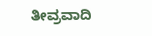ತೀವ್ರವಾದಿ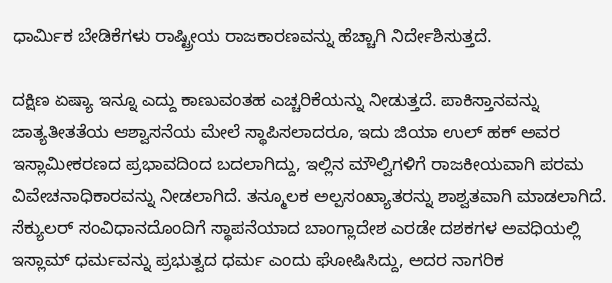ಧಾರ್ಮಿಕ ಬೇಡಿಕೆಗಳು ರಾಷ್ಟ್ರೀಯ ರಾಜಕಾರಣವನ್ನು ಹೆಚ್ಚಾಗಿ ನಿರ್ದೇಶಿಸುತ್ತದೆ.

ದಕ್ಷಿಣ ಏಷ್ಯಾ ಇನ್ನೂ ಎದ್ದು ಕಾಣುವಂತಹ ಎಚ್ಚರಿಕೆಯನ್ನು ನೀಡುತ್ತದೆ. ಪಾಕಿಸ್ತಾನವನ್ನು ಜಾತ್ಯತೀತತೆಯ ಆಶ್ವಾಸನೆಯ ಮೇಲೆ ಸ್ಥಾಪಿಸಲಾದರೂ, ಇದು ಜಿಯಾ ಉಲ್ ಹಕ್ ಅವರ ಇಸ್ಲಾಮೀಕರಣದ ಪ್ರಭಾವದಿಂದ ಬದಲಾಗಿದ್ದು, ಇಲ್ಲಿನ ಮೌಲ್ವಿಗಳಿಗೆ ರಾಜಕೀಯವಾಗಿ ಪರಮ ವಿವೇಚನಾಧಿಕಾರವನ್ನು ನೀಡಲಾಗಿದೆ. ತನ್ಮೂಲಕ ಅಲ್ಪಸಂಖ್ಯಾತರನ್ನು ಶಾಶ್ವತವಾಗಿ ಮಾಡಲಾಗಿದೆ.  ಸೆಕ್ಯುಲರ್ ಸಂವಿಧಾನದೊಂದಿಗೆ ಸ್ಥಾಪನೆಯಾದ ಬಾಂಗ್ಲಾದೇಶ ಎರಡೇ ದಶಕಗಳ ಅವಧಿಯಲ್ಲಿ ಇಸ್ಲಾಮ್ ಧರ್ಮವನ್ನು ಪ್ರಭುತ್ವದ ಧರ್ಮ ಎಂದು ಘೋಷಿಸಿದ್ದು, ಅದರ ನಾಗರಿಕ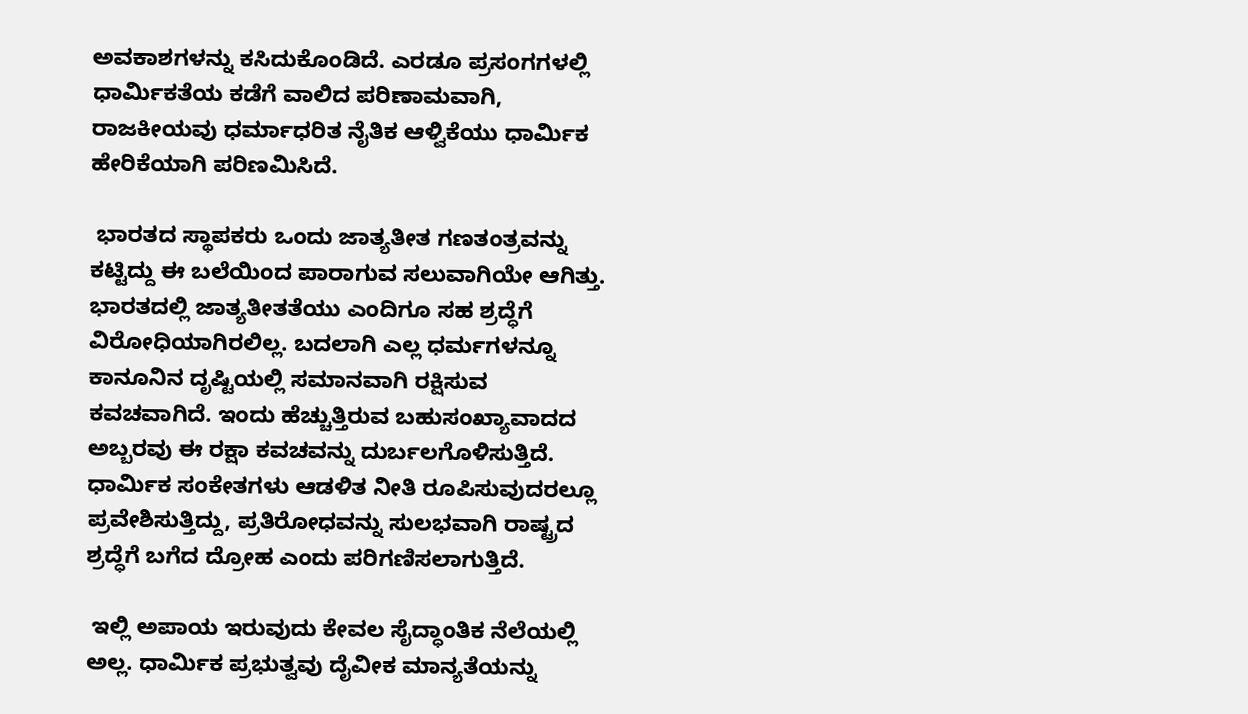ಅವಕಾಶಗಳನ್ನು ಕಸಿದುಕೊಂಡಿದೆ. ಎರಡೂ ಪ್ರಸಂಗಗಳಲ್ಲಿ ಧಾರ್ಮಿಕತೆಯ ಕಡೆಗೆ ವಾಲಿದ ಪರಿಣಾಮವಾಗಿ, ರಾಜಕೀಯವು ಧರ್ಮಾಧರಿತ ನೈತಿಕ ಆಳ್ವಿಕೆಯು ಧಾರ್ಮಿಕ ಹೇರಿಕೆಯಾಗಿ ಪರಿಣಮಿಸಿದೆ.

 ಭಾರತದ ಸ್ಥಾಪಕರು ಒಂದು ಜಾತ್ಯತೀತ ಗಣತಂತ್ರವನ್ನು ಕಟ್ಟಿದ್ದು ಈ ಬಲೆಯಿಂದ ಪಾರಾಗುವ ಸಲುವಾಗಿಯೇ ಆಗಿತ್ತು. ಭಾರತದಲ್ಲಿ ಜಾತ್ಯತೀತತೆಯು ಎಂದಿಗೂ ಸಹ ಶ್ರದ್ಧೆಗೆ ವಿರೋಧಿಯಾಗಿರಲಿಲ್ಲ. ಬದಲಾಗಿ ಎಲ್ಲ ಧರ್ಮಗಳನ್ನೂ ಕಾನೂನಿನ ದೃಷ್ಟಿಯಲ್ಲಿ ಸಮಾನವಾಗಿ ರಕ್ಷಿಸುವ ಕವಚವಾಗಿದೆ. ಇಂದು ಹೆಚ್ಚುತ್ತಿರುವ ಬಹುಸಂಖ್ಯಾವಾದದ ಅಬ್ಬರವು ಈ ರಕ್ಷಾ ಕವಚವನ್ನು ದುರ್ಬಲಗೊಳಿಸುತ್ತಿದೆ. ಧಾರ್ಮಿಕ ಸಂಕೇತಗಳು ಆಡಳಿತ ನೀತಿ ರೂಪಿಸುವುದರಲ್ಲೂ ಪ್ರವೇಶಿಸುತ್ತಿದ್ದು, ಪ್ರತಿರೋಧವನ್ನು ಸುಲಭವಾಗಿ ರಾಷ್ಟ್ರದ ಶ್ರದ್ಧೆಗೆ ಬಗೆದ ದ್ರೋಹ ಎಂದು ಪರಿಗಣಿಸಲಾಗುತ್ತಿದೆ.

 ಇಲ್ಲಿ ಅಪಾಯ ಇರುವುದು ಕೇವಲ ಸೈದ್ಧಾಂತಿಕ ನೆಲೆಯಲ್ಲಿ ಅಲ್ಲ. ಧಾರ್ಮಿಕ ಪ್ರಭುತ್ವವು ದೈವೀಕ ಮಾನ್ಯತೆಯನ್ನು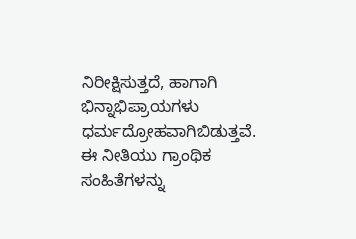ನಿರೀಕ್ಷಿಸುತ್ತದೆ, ಹಾಗಾಗಿ ಭಿನ್ನಾಭಿಪ್ರಾಯಗಳು ಧರ್ಮದ್ರೋಹವಾಗಿಬಿಡುತ್ತವೆ. ಈ ನೀತಿಯು ಗ್ರಾಂಥಿಕ ಸಂಹಿತೆಗಳನ್ನು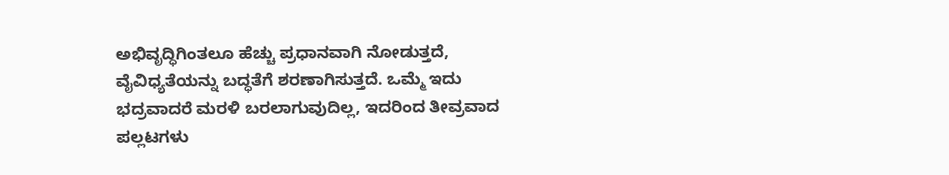ಅಭಿವೃದ್ಧಿಗಿಂತಲೂ ಹೆಚ್ಚು ಪ್ರಧಾನವಾಗಿ ನೋಡುತ್ತದೆ, ವೈವಿಧ್ಯತೆಯನ್ನು ಬದ್ಧತೆಗೆ ಶರಣಾಗಿಸುತ್ತದೆ. ಒಮ್ಮೆ ಇದು ಭದ್ರವಾದರೆ ಮರಳಿ ಬರಲಾಗುವುದಿಲ್ಲ, ಇದರಿಂದ ತೀವ್ರವಾದ ಪಲ್ಲಟಗಳು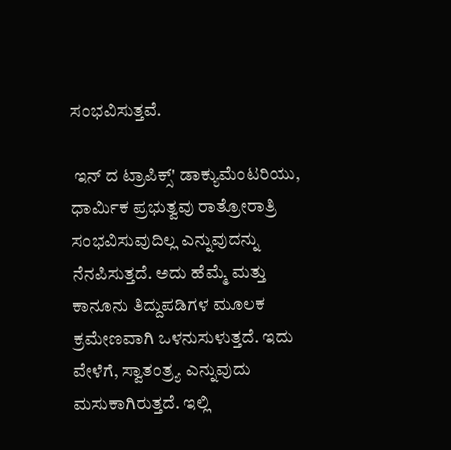ಸಂಭವಿಸುತ್ತವೆ.

 ಇನ್ ದ ಟ್ರಾಪಿಕ್ಸ್' ಡಾಕ್ಯುಮೆಂಟರಿಯು, ಧಾರ್ಮಿಕ ಪ್ರಭುತ್ವವು ರಾತ್ರೋರಾತ್ರಿ ಸಂಭವಿಸುವುದಿಲ್ಲ ಎನ್ನುವುದನ್ನು ನೆನಪಿಸುತ್ತದೆ. ಅದು ಹೆಮ್ಮೆ ಮತ್ತು ಕಾನೂನು ತಿದ್ದುಪಡಿಗಳ ಮೂಲಕ ಕ್ರಮೇಣವಾಗಿ ಒಳನುಸುಳುತ್ತದೆ. ಇದು ವೇಳೆಗೆ, ಸ್ವಾತಂತ್ರ್ಯ ಎನ್ನುವುದು ಮಸುಕಾಗಿರುತ್ತದೆ. ಇಲ್ಲಿ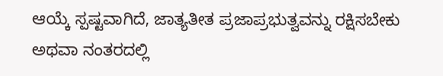ಆಯ್ಕೆ ಸ್ಪಷ್ಟವಾಗಿದೆ, ಜಾತ್ಯತೀತ ಪ್ರಜಾಪ್ರಭುತ್ವವನ್ನು ರಕ್ಷಿಸಬೇಕು ಅಥವಾ ನಂತರದಲ್ಲಿ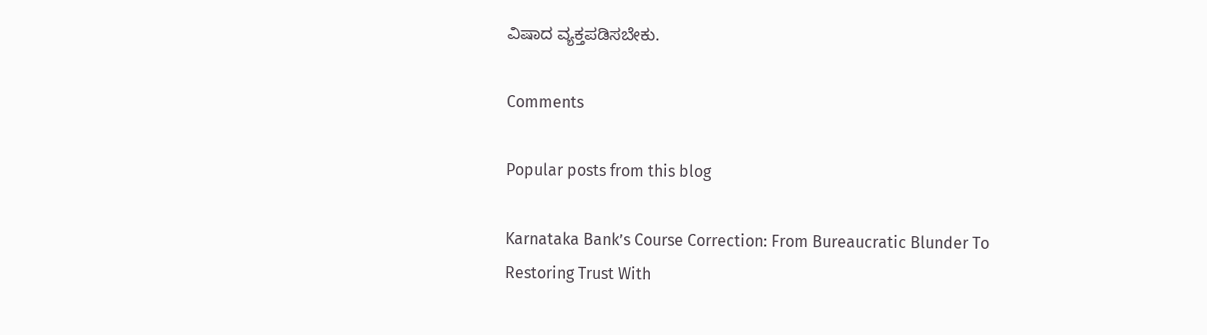ವಿಷಾದ ವ್ಯಕ್ತಪಡಿಸಬೇಕು.

Comments

Popular posts from this blog

Karnataka Bank’s Course Correction: From Bureaucratic Blunder To Restoring Trust With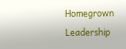Homegrown Leadership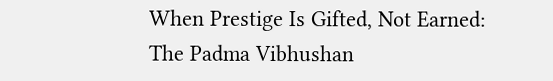When Prestige Is Gifted, Not Earned: The Padma Vibhushan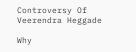Controversy Of Veerendra Heggade

Why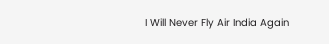I Will Never Fly Air India Again